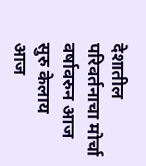देशातील परिवर्तनाचा मोर्चा वर्षावरुन आज सुरु केलाय
आज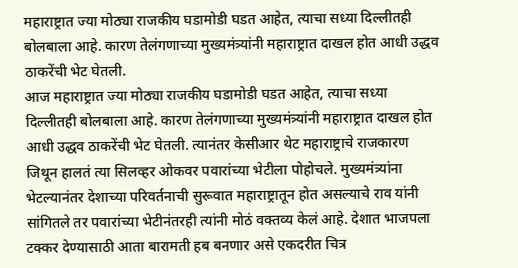महाराष्ट्रात ज्या मोठ्या राजकीय घडामोडी घडत आहेत, त्याचा सध्या दिल्लीतही बोलबाला आहे. कारण तेलंगणाच्या मुख्यमंत्र्यांनी महाराष्ट्रात दाखल होत आधी उद्धव ठाकरेंची भेट घेतली.
आज महाराष्ट्रात ज्या मोठ्या राजकीय घडामोडी घडत आहेत, त्याचा सध्या दिल्लीतही बोलबाला आहे. कारण तेलंगणाच्या मुख्यमंत्र्यांनी महाराष्ट्रात दाखल होत आधी उद्धव ठाकरेंची भेट घेतली. त्यानंतर केसीआर थेट महाराष्ट्राचे राजकारण जिथून हालतं त्या सिलव्हर ओकवर पवारांच्या भेटीला पोहोचले. मुख्यमंत्र्यांना भेटल्यानंतर देशाच्या परिवर्तनाची सुरूवात महाराष्ट्रातून होत असल्याचे राव यांनी सांगितले तर पवारांच्या भेटीनंतरही त्यांनी मोठं वक्तव्य केलं आहे. देशात भाजपला टक्कर देण्यासाठी आता बारामती हब बनणार असे एकदरीत चित्र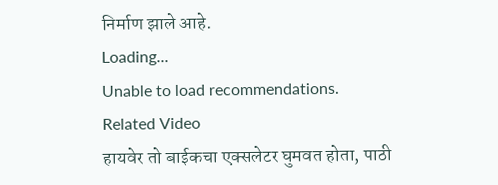निर्माण झाले आहे.
Loading...
Unable to load recommendations.
Related Video
हायवेर तो बाईकचा एक्सलेटर घुमवत होता, पाठी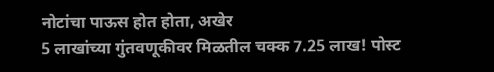नोटांचा पाऊस होत होता, अखेर
5 लाखांच्या गुंतवणूकीवर मिळतील चक्क 7.25 लाख! पोस्ट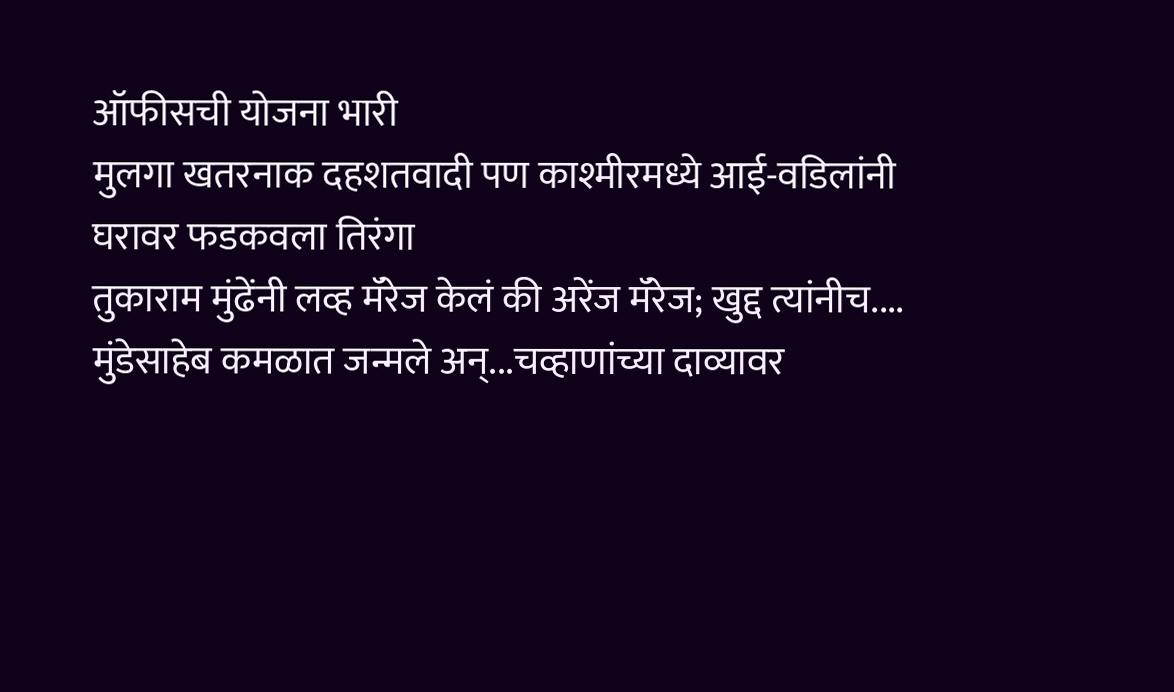ऑफीसची योजना भारी
मुलगा खतरनाक दहशतवादी पण काश्मीरमध्ये आई-वडिलांनी घरावर फडकवला तिरंगा
तुकाराम मुंढेंनी लव्ह मॅरेज केलं की अरेंज मॅरेज; खुद्द त्यांनीच....
मुंडेसाहेब कमळात जन्मले अन्...चव्हाणांच्या दाव्यावर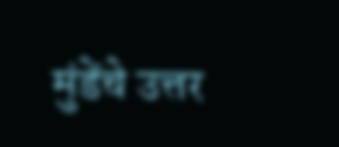मुंडेंचे उत्तर